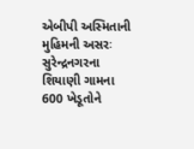એબીપી અસ્મિતાની મુહિમની અસરઃ સુરેન્દ્રનગરના શિયાણી ગામના 600 ખેડૂતોને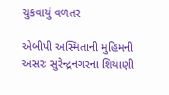ચુકવાયું વળતર

એબીપી અસ્મિતાની મુહિમની અસરઃ સુરેન્દ્રનગરના શિયાણી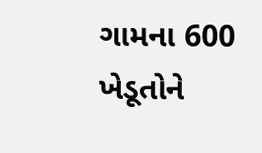ગામના 600 ખેડૂતોને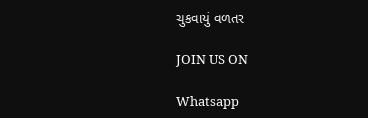ચુકવાયું વળતર

JOIN US ON

Whatsapp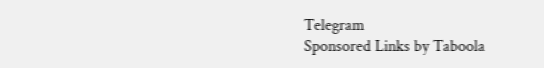Telegram
Sponsored Links by Taboola